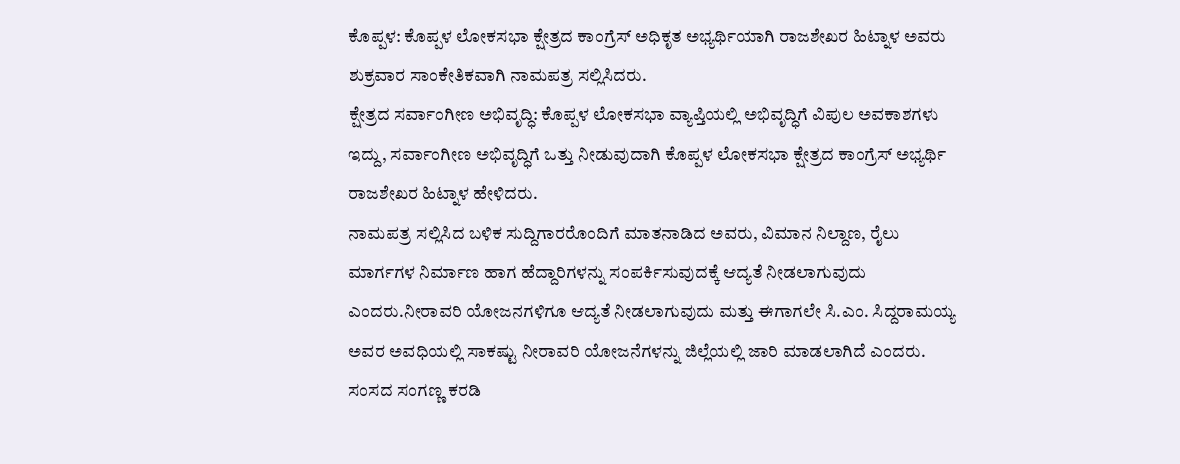ಕೊಪ್ಪಳ: ಕೊಪ್ಪಳ ಲೋಕಸಭಾ ಕ್ಷೇತ್ರದ ಕಾಂಗ್ರೆಸ್ ಅಧಿಕೃತ ಅಭ್ಯರ್ಥಿಯಾಗಿ ರಾಜಶೇಖರ ಹಿಟ್ನಾಳ ಅವರು ಶುಕ್ರವಾರ ಸಾಂಕೇತಿಕವಾಗಿ ನಾಮಪತ್ರ ಸಲ್ಲಿಸಿದರು.
ಕ್ಷೇತ್ರದ ಸರ್ವಾಂಗೀಣ ಅಭಿವೃದ್ಧಿ: ಕೊಪ್ಪಳ ಲೋಕಸಭಾ ವ್ಯಾಪ್ತಿಯಲ್ಲಿ ಅಭಿವೃದ್ಧಿಗೆ ವಿಪುಲ ಅವಕಾಶಗಳು ಇದ್ದು, ಸರ್ವಾಂಗೀಣ ಅಭಿವೃದ್ಧಿಗೆ ಒತ್ತು ನೀಡುವುದಾಗಿ ಕೊಪ್ಪಳ ಲೋಕಸಭಾ ಕ್ಷೇತ್ರದ ಕಾಂಗ್ರೆಸ್ ಅಭ್ಯರ್ಥಿ ರಾಜಶೇಖರ ಹಿಟ್ನಾಳ ಹೇಳಿದರು.
ನಾಮಪತ್ರ ಸಲ್ಲಿಸಿದ ಬಳಿಕ ಸುದ್ದಿಗಾರರೊಂದಿಗೆ ಮಾತನಾಡಿದ ಅವರು, ವಿಮಾನ ನಿಲ್ದಾಣ, ರೈಲು ಮಾರ್ಗಗಳ ನಿರ್ಮಾಣ ಹಾಗ ಹೆದ್ದಾರಿಗಳನ್ನು ಸಂಪರ್ಕಿಸುವುದಕ್ಕೆ ಆದ್ಯತೆ ನೀಡಲಾಗುವುದು ಎಂದರು.ನೀರಾವರಿ ಯೋಜನಗಳಿಗೂ ಆದ್ಯತೆ ನೀಡಲಾಗುವುದು ಮತ್ತು ಈಗಾಗಲೇ ಸಿ.ಎಂ. ಸಿದ್ದರಾಮಯ್ಯ ಅವರ ಅವಧಿಯಲ್ಲಿ ಸಾಕಷ್ಟು ನೀರಾವರಿ ಯೋಜನೆಗಳನ್ನು ಜಿಲ್ಲೆಯಲ್ಲಿ ಜಾರಿ ಮಾಡಲಾಗಿದೆ ಎಂದರು.
ಸಂಸದ ಸಂಗಣ್ಣ ಕರಡಿ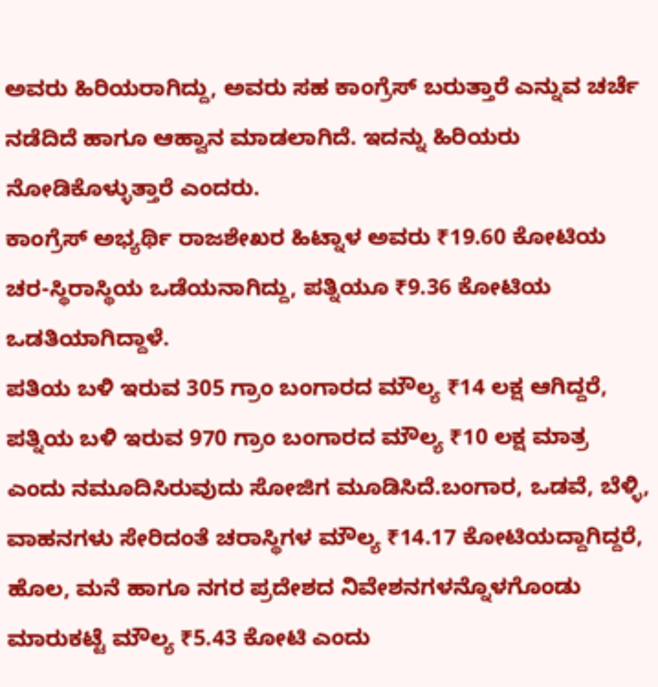ಅವರು ಹಿರಿಯರಾಗಿದ್ದು, ಅವರು ಸಹ ಕಾಂಗ್ರೆಸ್ ಬರುತ್ತಾರೆ ಎನ್ನುವ ಚರ್ಚೆ ನಡೆದಿದೆ ಹಾಗೂ ಆಹ್ವಾನ ಮಾಡಲಾಗಿದೆ. ಇದನ್ನು ಹಿರಿಯರು ನೋಡಿಕೊಳ್ಳುತ್ತಾರೆ ಎಂದರು.
ಕಾಂಗ್ರೆಸ್ ಅಭ್ಯರ್ಥಿ ರಾಜಶೇಖರ ಹಿಟ್ನಾಳ ಅವರು ₹19.60 ಕೋಟಿಯ ಚರ-ಸ್ಥಿರಾಸ್ಥಿಯ ಒಡೆಯನಾಗಿದ್ದು, ಪತ್ನಿಯೂ ₹9.36 ಕೋಟಿಯ ಒಡತಿಯಾಗಿದ್ದಾಳೆ.
ಪತಿಯ ಬಳಿ ಇರುವ 305 ಗ್ರಾಂ ಬಂಗಾರದ ಮೌಲ್ಯ ₹14 ಲಕ್ಷ ಆಗಿದ್ದರೆ, ಪತ್ನಿಯ ಬಳಿ ಇರುವ 970 ಗ್ರಾಂ ಬಂಗಾರದ ಮೌಲ್ಯ ₹10 ಲಕ್ಷ ಮಾತ್ರ ಎಂದು ನಮೂದಿಸಿರುವುದು ಸೋಜಿಗ ಮೂಡಿಸಿದೆ.ಬಂಗಾರ, ಒಡವೆ, ಬೆಳ್ಳಿ, ವಾಹನಗಳು ಸೇರಿದಂತೆ ಚರಾಸ್ಥಿಗಳ ಮೌಲ್ಯ ₹14.17 ಕೋಟಿಯದ್ದಾಗಿದ್ದರೆ, ಹೊಲ, ಮನೆ ಹಾಗೂ ನಗರ ಪ್ರದೇಶದ ನಿವೇಶನಗಳನ್ನೊಳಗೊಂಡು ಮಾರುಕಟ್ಟೆ ಮೌಲ್ಯ ₹5.43 ಕೋಟಿ ಎಂದು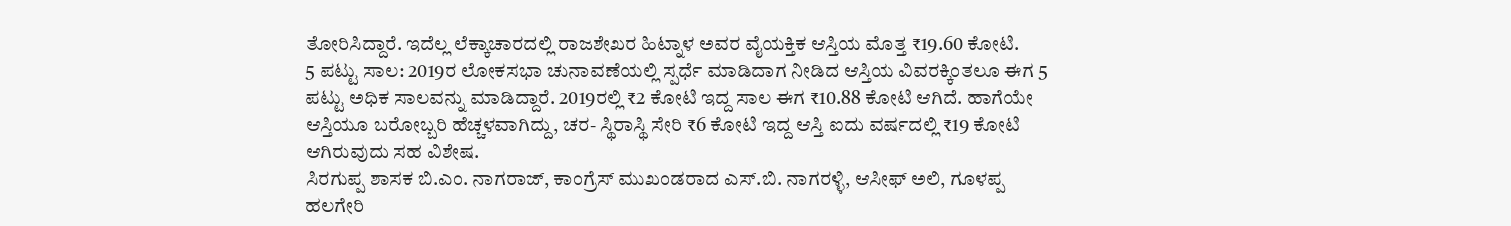ತೋರಿಸಿದ್ದಾರೆ. ಇದೆಲ್ಲ ಲೆಕ್ಕಾಚಾರದಲ್ಲಿ ರಾಜಶೇಖರ ಹಿಟ್ನಾಳ ಅವರ ವೈಯಕ್ತಿಕ ಆಸ್ತಿಯ ಮೊತ್ತ ₹19.60 ಕೋಟಿ.
5 ಪಟ್ಟು ಸಾಲ: 2019ರ ಲೋಕಸಭಾ ಚುನಾವಣೆಯಲ್ಲಿ ಸ್ಪರ್ಧೆ ಮಾಡಿದಾಗ ನೀಡಿದ ಆಸ್ತಿಯ ವಿವರಕ್ಕಿಂತಲೂ ಈಗ 5 ಪಟ್ಟು ಅಧಿಕ ಸಾಲವನ್ನು ಮಾಡಿದ್ದಾರೆ. 2019ರಲ್ಲಿ ₹2 ಕೋಟಿ ಇದ್ದ ಸಾಲ ಈಗ ₹10.88 ಕೋಟಿ ಆಗಿದೆ. ಹಾಗೆಯೇ ಆಸ್ತಿಯೂ ಬರೋಬ್ಬರಿ ಹೆಚ್ಚಳವಾಗಿದ್ದು, ಚರ- ಸ್ಥಿರಾಸ್ಥಿ ಸೇರಿ ₹6 ಕೋಟಿ ಇದ್ದ ಆಸ್ತಿ ಐದು ವರ್ಷದಲ್ಲಿ ₹19 ಕೋಟಿ ಆಗಿರುವುದು ಸಹ ವಿಶೇಷ.
ಸಿರಗುಪ್ಪ ಶಾಸಕ ಬಿ.ಎಂ. ನಾಗರಾಜ್, ಕಾಂಗ್ರೆಸ್ ಮುಖಂಡರಾದ ಎಸ್.ಬಿ. ನಾಗರಳ್ಳಿ, ಆಸೀಫ್ ಅಲಿ, ಗೂಳಪ್ಪ ಹಲಗೇರಿ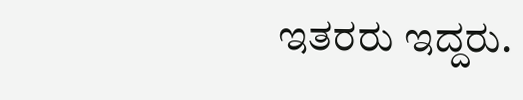ಇತರರು ಇದ್ದರು.